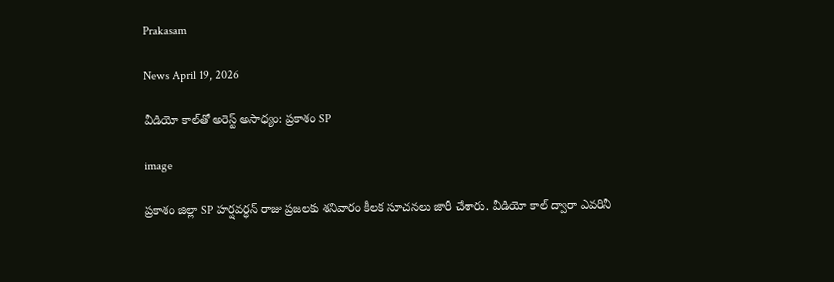Prakasam

News April 19, 2026

వీడియో కాల్‌తో అరెస్ట్ అసాధ్యం: ప్రకాశం SP

image

ప్రకాశం జిల్లా SP హర్షవర్ధన్ రాజు ప్రజలకు శనివారం కీలక సూచనలు జారీ చేశారు. వీడియో కాల్ ద్వారా ఎవరినీ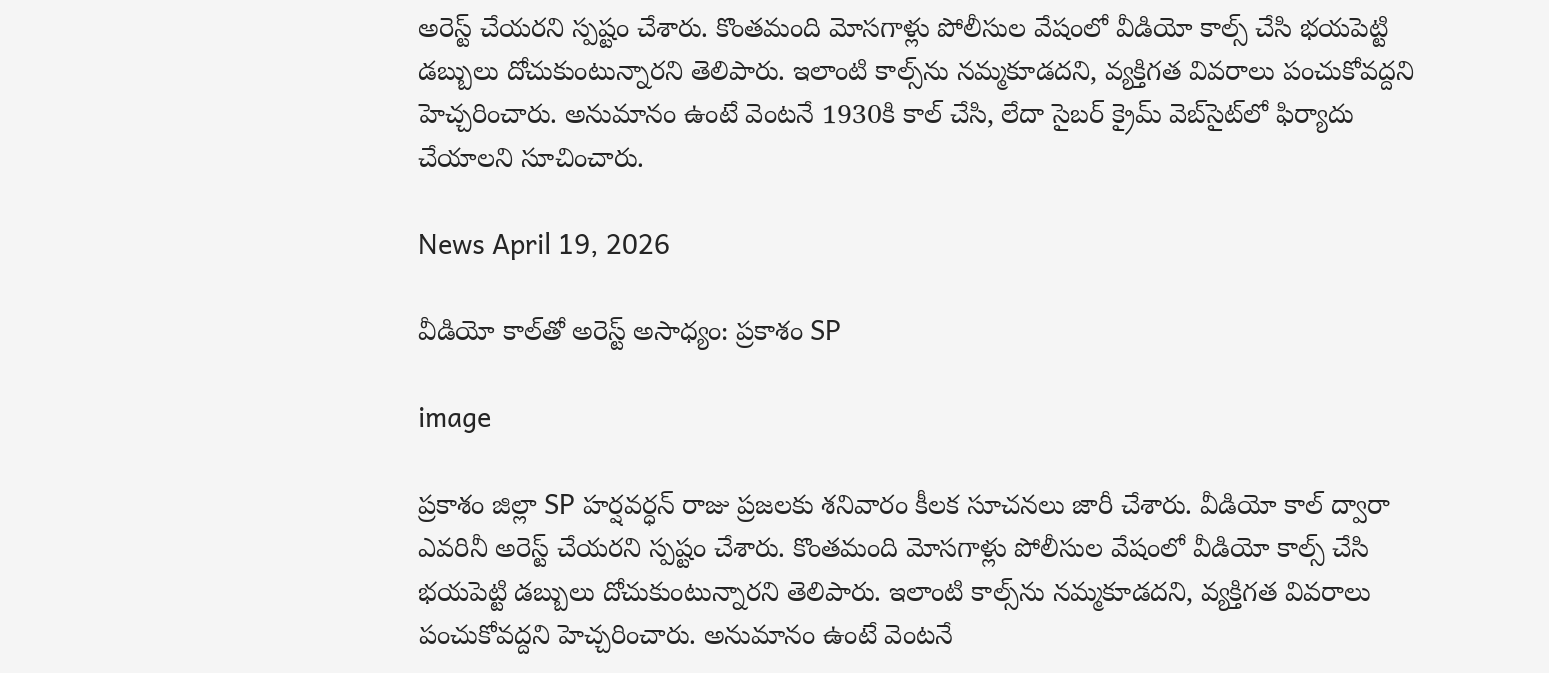అరెస్ట్ చేయరని స్పష్టం చేశారు. కొంతమంది మోసగాళ్లు పోలీసుల వేషంలో వీడియో కాల్స్ చేసి భయపెట్టి డబ్బులు దోచుకుంటున్నారని తెలిపారు. ఇలాంటి కాల్స్‌ను నమ్మకూడదని, వ్యక్తిగత వివరాలు పంచుకోవద్దని హెచ్చరించారు. అనుమానం ఉంటే వెంటనే 1930కి కాల్ చేసి, లేదా సైబర్ క్రైమ్ వెబ్‌సైట్‌లో ఫిర్యాదు చేయాలని సూచించారు.

News April 19, 2026

వీడియో కాల్‌తో అరెస్ట్ అసాధ్యం: ప్రకాశం SP

image

ప్రకాశం జిల్లా SP హర్షవర్ధన్ రాజు ప్రజలకు శనివారం కీలక సూచనలు జారీ చేశారు. వీడియో కాల్ ద్వారా ఎవరినీ అరెస్ట్ చేయరని స్పష్టం చేశారు. కొంతమంది మోసగాళ్లు పోలీసుల వేషంలో వీడియో కాల్స్ చేసి భయపెట్టి డబ్బులు దోచుకుంటున్నారని తెలిపారు. ఇలాంటి కాల్స్‌ను నమ్మకూడదని, వ్యక్తిగత వివరాలు పంచుకోవద్దని హెచ్చరించారు. అనుమానం ఉంటే వెంటనే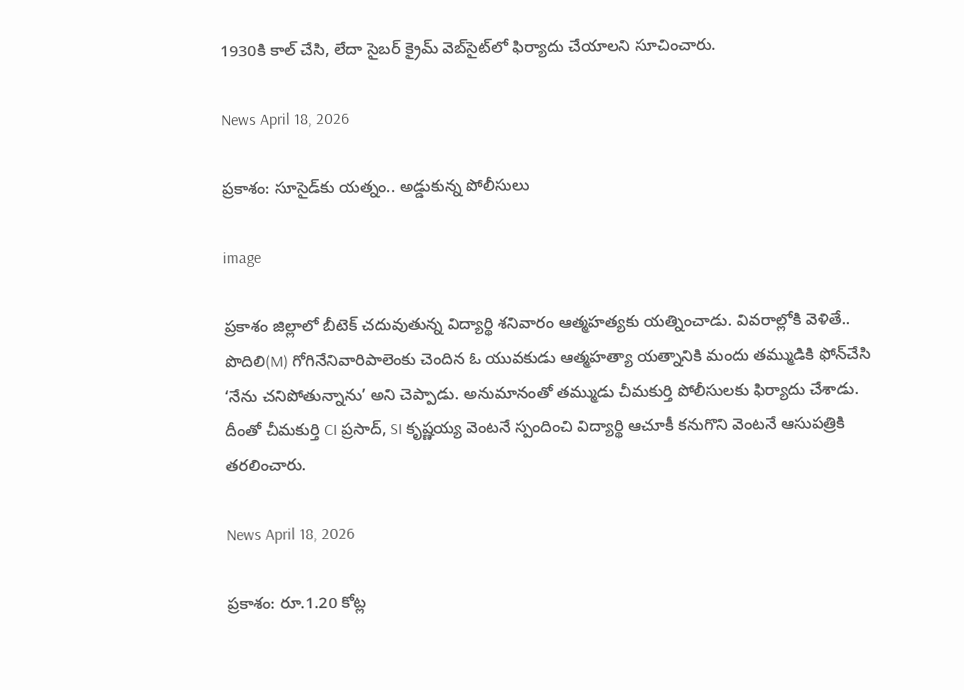1930కి కాల్ చేసి, లేదా సైబర్ క్రైమ్ వెబ్‌సైట్‌లో ఫిర్యాదు చేయాలని సూచించారు.

News April 18, 2026

ప్రకాశం: సూసైడ్‌‌కు యత్నం.. అడ్డుకున్న పోలీసులు

image

ప్రకాశం జిల్లాలో బీటెక్ చదువుతున్న విద్యార్థి శనివారం ఆత్మహత్యకు యత్నించాడు. వివరాల్లోకి వెళితే.. పొదిలి(M) గోగినేనివారిపాలెంకు చెందిన ఓ యువకుడు ఆత్మహత్యా యత్నానికి మందు తమ్ముడికి ఫోన్‌చేసి ‘నేను చనిపోతున్నాను’ అని చెప్పాడు. అనుమానంతో తమ్ముడు చీమకుర్తి పోలీసులకు ఫిర్యాదు చేశాడు. దీంతో చీమకుర్తి CI ప్రసాద్, SI కృష్ణయ్య వెంటనే స్పందించి విద్యార్థి ఆచూకీ కనుగొని వెంటనే ఆసుపత్రికి తరలించారు.

News April 18, 2026

ప్రకాశం: రూ.1.20 కోట్ల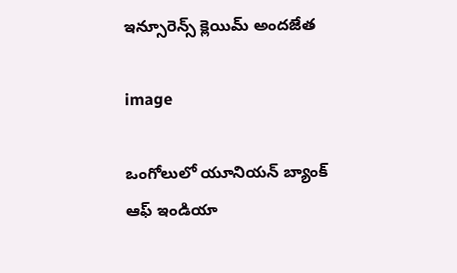ఇన్సూరెన్స్ క్లెయిమ్ అందజేత

image

ఒంగోలులో యూనియన్ బ్యాంక్ ఆఫ్ ఇండియా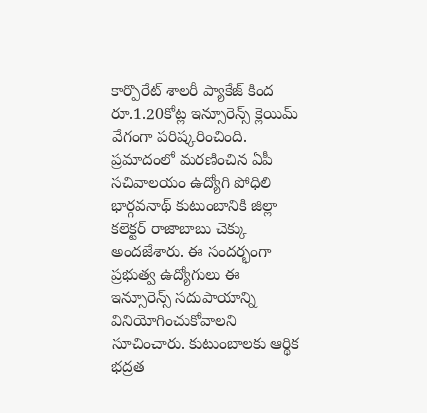కార్పొరేట్ శాలరీ ప్యాకేజ్ కింద రూ.1.20కోట్ల ఇన్సూరెన్స్ క్లెయిమ్ వేగంగా పరిష్కరించింది. ప్రమాదంలో మరణించిన ఏపీ సచివాలయం ఉద్యోగి పోధిలి భార్గవనాథ్ కుటుంబానికి జిల్లా కలెక్టర్ రాజాబాబు చెక్కు అందజేశారు. ఈ సందర్భంగా ప్రభుత్వ ఉద్యోగులు ఈ ఇన్సూరెన్స్ సదుపాయాన్ని వినియోగించుకోవాలని సూచించారు. కుటుంబాలకు ఆర్థిక భద్రత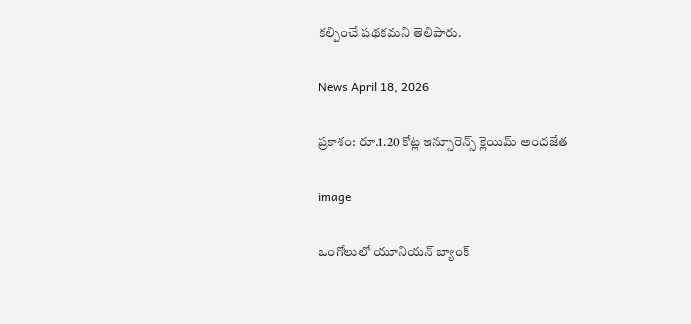కల్పించే పథకమని తెలిపారు.

News April 18, 2026

ప్రకాశం: రూ.1.20 కోట్ల ఇన్సూరెన్స్ క్లెయిమ్ అందజేత

image

ఒంగోలులో యూనియన్ బ్యాంక్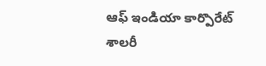ఆఫ్ ఇండియా కార్పొరేట్ శాలరీ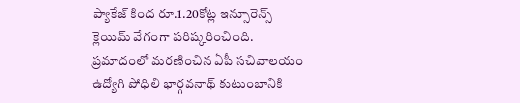ప్యాకేజ్ కింద రూ.1.20కోట్ల ఇన్సూరెన్స్ క్లెయిమ్ వేగంగా పరిష్కరించింది. ప్రమాదంలో మరణించిన ఏపీ సచివాలయం ఉద్యోగి పోధిలి భార్గవనాథ్ కుటుంబానికి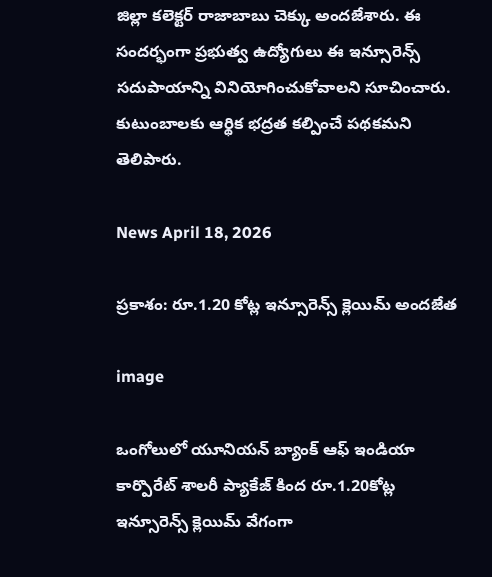జిల్లా కలెక్టర్ రాజాబాబు చెక్కు అందజేశారు. ఈ సందర్భంగా ప్రభుత్వ ఉద్యోగులు ఈ ఇన్సూరెన్స్ సదుపాయాన్ని వినియోగించుకోవాలని సూచించారు. కుటుంబాలకు ఆర్థిక భద్రత కల్పించే పథకమని తెలిపారు.

News April 18, 2026

ప్రకాశం: రూ.1.20 కోట్ల ఇన్సూరెన్స్ క్లెయిమ్ అందజేత

image

ఒంగోలులో యూనియన్ బ్యాంక్ ఆఫ్ ఇండియా కార్పొరేట్ శాలరీ ప్యాకేజ్ కింద రూ.1.20కోట్ల ఇన్సూరెన్స్ క్లెయిమ్ వేగంగా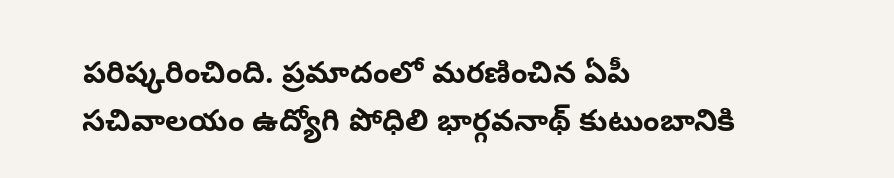పరిష్కరించింది. ప్రమాదంలో మరణించిన ఏపీ సచివాలయం ఉద్యోగి పోధిలి భార్గవనాథ్ కుటుంబానికి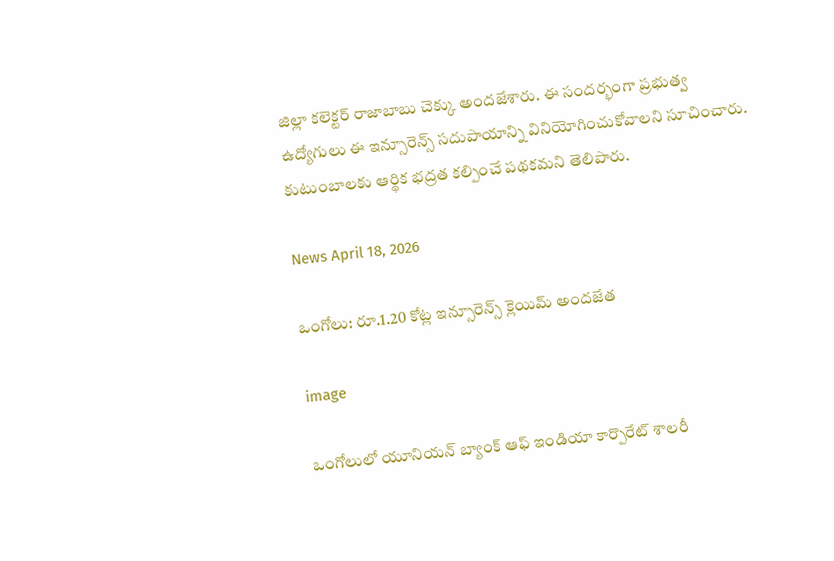జిల్లా కలెక్టర్ రాజాబాబు చెక్కు అందజేశారు. ఈ సందర్భంగా ప్రభుత్వ ఉద్యోగులు ఈ ఇన్సూరెన్స్ సదుపాయాన్ని వినియోగించుకోవాలని సూచించారు. కుటుంబాలకు ఆర్థిక భద్రత కల్పించే పథకమని తెలిపారు.

News April 18, 2026

ఒంగోలు: రూ.1.20 కోట్ల ఇన్సూరెన్స్ క్లెయిమ్ అందజేత

image

ఒంగోలులో యూనియన్ బ్యాంక్ ఆఫ్ ఇండియా కార్పొరేట్ శాలరీ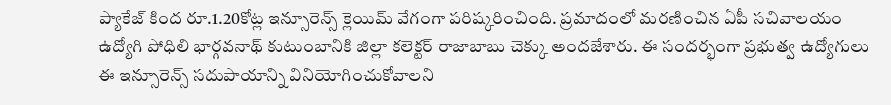ప్యాకేజ్ కింద రూ.1.20కోట్ల ఇన్సూరెన్స్ క్లెయిమ్ వేగంగా పరిష్కరించింది. ప్రమాదంలో మరణించిన ఏపీ సచివాలయం ఉద్యోగి పోధిలి భార్గవనాథ్ కుటుంబానికి జిల్లా కలెక్టర్ రాజాబాబు చెక్కు అందజేశారు. ఈ సందర్భంగా ప్రభుత్వ ఉద్యోగులు ఈ ఇన్సూరెన్స్ సదుపాయాన్ని వినియోగించుకోవాలని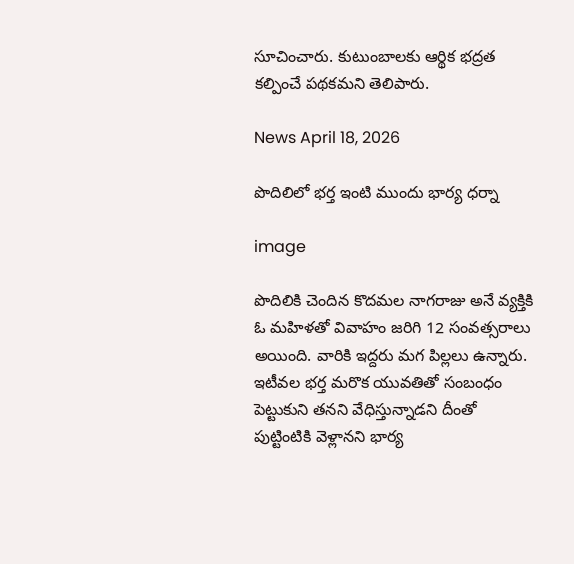సూచించారు. కుటుంబాలకు ఆర్థిక భద్రత కల్పించే పథకమని తెలిపారు.

News April 18, 2026

పొదిలిలో భర్త ఇంటి ముందు భార్య ధర్నా

image

పొదిలికి చెందిన కొదమల నాగరాజు అనే వ్యక్తికి ఓ మహిళతో వివాహం జరిగి 12 సంవత్సరాలు అయింది. వారికి ఇద్దరు మగ పిల్లలు ఉన్నారు. ఇటీవల భర్త మరొక యువతితో సంబంధం పెట్టుకుని తనని వేధిస్తున్నాడని దీంతో పుట్టింటికి వెళ్లానని భార్య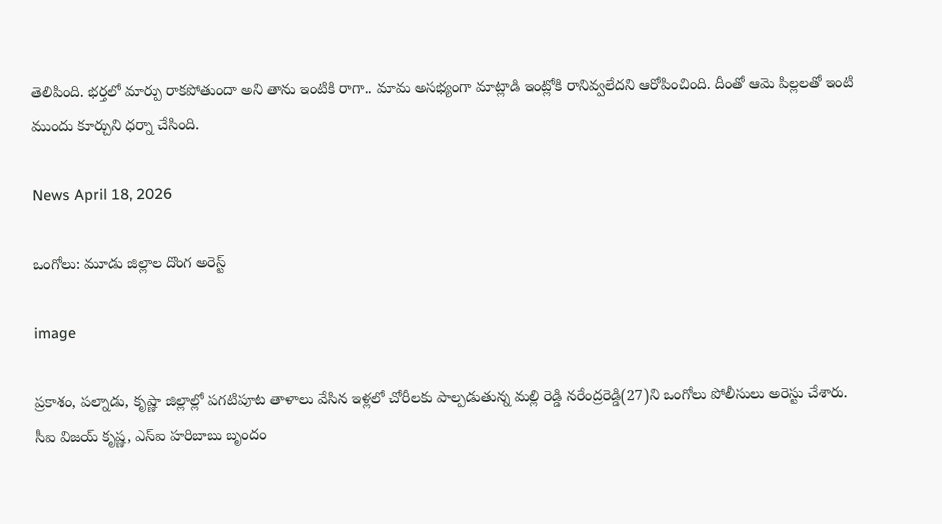తెలిపింది. భర్తలో మార్పు రాకపోతుందా అని తాను ఇంటికి రాగా.. మామ అసభ్యంగా మాట్లాడి ఇంట్లోకి రానివ్వలేదని ఆరోపించింది. దీంతో ఆమె పిల్లలతో ఇంటి ముందు కూర్చుని ధర్నా చేసింది.

News April 18, 2026

ఒంగోలు: మూడు జిల్లాల దొంగ అరెస్ట్

image

ప్రకాశం, పల్నాడు, కృష్ణా జిల్లాల్లో పగటిపూట తాళాలు వేసిన ఇళ్లలో చోరీలకు పాల్పడుతున్న మల్లి రెడ్డి నరేంద్రరెడ్డి(27)ని ఒంగోలు పోలీసులు అరెస్టు చేశారు. సీఐ విజయ్ కృష్ణ, ఎస్ఐ హరిబాబు బృందం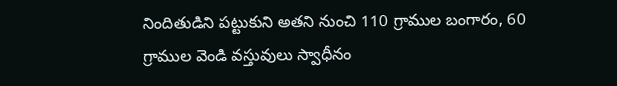నిందితుడిని పట్టుకుని అతని నుంచి 110 గ్రాముల బంగారం, 60 గ్రాముల వెండి వస్తువులు స్వాధీనం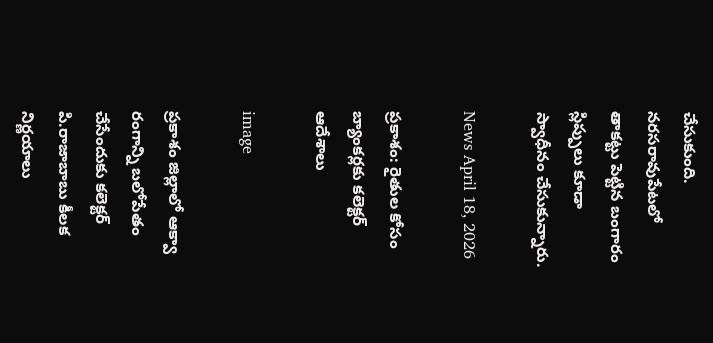చేసుకుంది. నరసరావుపేటలో తాకట్టు పెట్టిన బంగారం స్లిప్పులు కూడా స్వాధీనం చేసుకున్నారు.

News April 18, 2026

ప్రకాశం: రైతుల కోసం బ్యాంకర్లకు కలెక్టర్ ఆదేశాలు

image

ప్రకాశం జిల్లాలో ఆక్వా రంగాన్ని బలోపేతం చేసేందుకు కలెక్టర్ పి.రాజాబాబు కీలక నిర్ణయాలు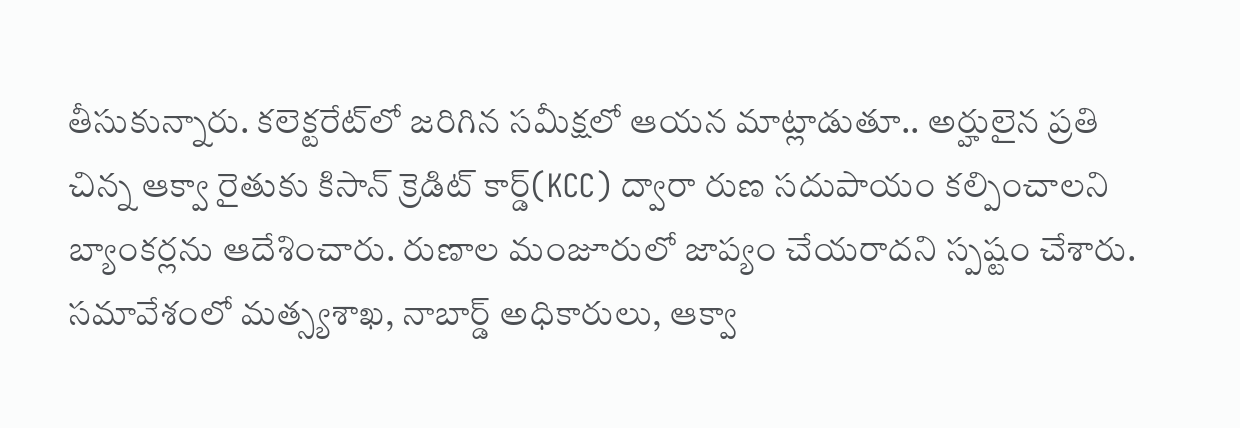తీసుకున్నారు. కలెక్టరేట్‌లో జరిగిన సమీక్షలో ఆయన మాట్లాడుతూ.. అర్హులైన ప్రతి చిన్న ఆక్వా రైతుకు కిసాన్ క్రెడిట్ కార్డ్(KCC) ద్వారా రుణ సదుపాయం కల్పించాలని బ్యాంకర్లను ఆదేశించారు. రుణాల మంజూరులో జాప్యం చేయరాదని స్పష్టం చేశారు. సమావేశంలో మత్స్యశాఖ, నాబార్డ్ అధికారులు, ఆక్వా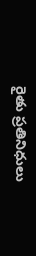రైతు ప్రతినిధులు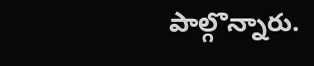పాల్గొన్నారు.